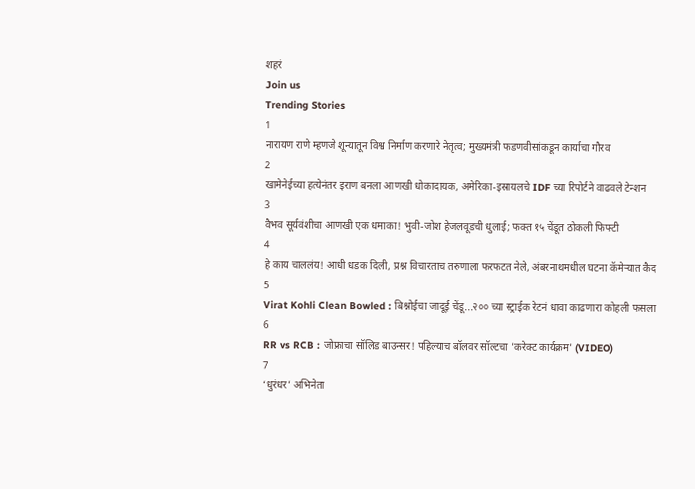शहरं
Join us
Trending Stories
1
नारायण राणे म्हणजे शून्यातून विश्व निर्माण करणारे नेतृत्व; मुख्यमंत्री फडणवीसांकडून कार्याचा गौरव
2
खामेनेईच्या हत्येनंतर इराण बनला आणखी धोकादायक, अमेरिका-इस्रायलचे IDF च्या रिपोर्टने वाढवले टेन्शन
3
वैभव सूर्यवंशीचा आणखी एक धमाका! भुवी-जोश हेजलवूडची धुलाई; फक्त १५ चेंडूत ठोकली फिफ्टी
4
हे काय चाललंय! आधी धडक दिली, प्रश्न विचारताच तरुणाला फरफटत नेले, अंबरनाथमधील घटना कॅमेऱ्यात कैद
5
Virat Kohli Clean Bowled : बिश्नोईचा जादूई चेंडू...२०० च्या स्ट्राईक रेटनं धावा काढणारा कोहली फसला
6
RR vs RCB : जोफ्राचा सॉलिड बाउन्सर! पहिल्याच बॉलवर सॉल्टचा 'करेक्ट कार्यक्रम' (VIDEO)
7
‘धुरंधर’ अभिनेता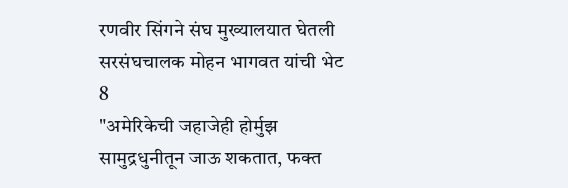रणवीर सिंगने संघ मुख्यालयात घेतली सरसंघचालक मोहन भागवत यांची भेट
8
"अमेरिकेची जहाजेही होर्मुझ सामुद्रधुनीतून जाऊ शकतात, फक्त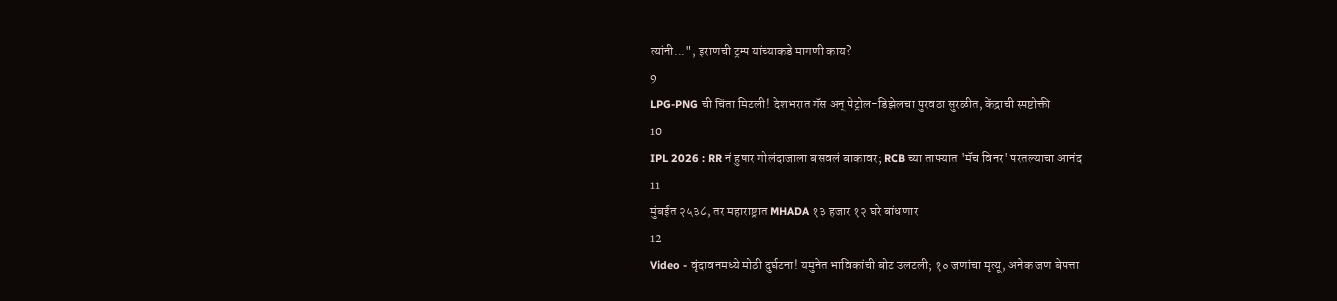त्यांनी...", इराणची ट्रम्प यांच्याकडे मागणी काय?
9
LPG-PNG ची चिंता मिटली! देशभरात गॅस अन् पेट्रोल-डिझेलचा पुरवठा सुरळीत, केंद्राची स्पष्टोक्ती
10
IPL 2026 : RR नं हुषार गोलंदाजाला बसवलं बाकावर; RCB च्या ताफ्यात 'मॅच विनर' परतल्याचा आनंद
11
मुंबईत २५३८, तर महाराष्ट्रात MHADA १३ हजार १२ घरे बांधणार
12
Video - वृंदावनमध्ये मोठी दुर्घटना! यमुनेत भाविकांची बोट उलटली; १० जणांचा मृत्यू, अनेक जण बेपत्ता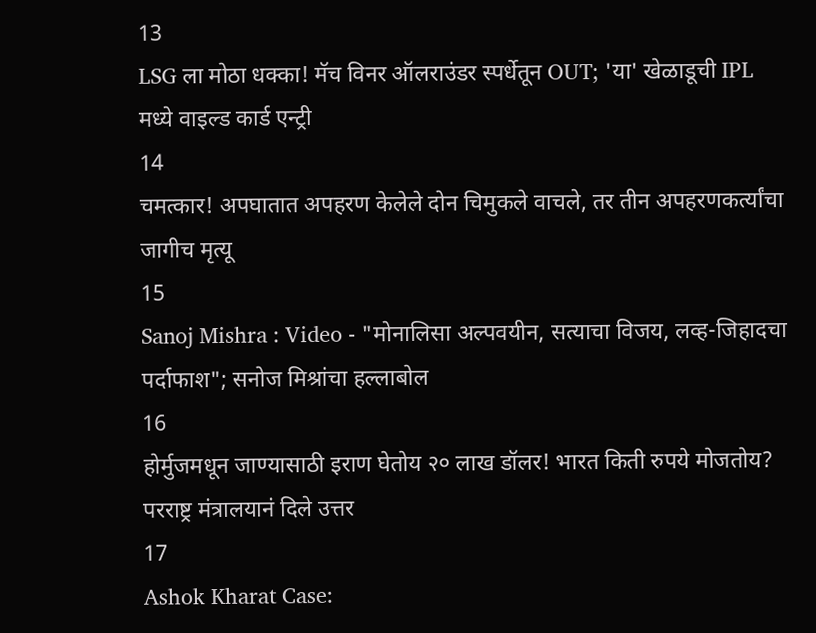13
LSG ला मोठा धक्का! मॅच विनर ऑलराउंडर स्पर्धेतून OUT; 'या' खेळाडूची IPL मध्ये वाइल्ड कार्ड एन्ट्री
14
चमत्कार! अपघातात अपहरण केलेले दोन चिमुकले वाचले, तर तीन अपहरणकर्त्यांचा जागीच मृत्यू
15
Sanoj Mishra : Video - "मोनालिसा अल्पवयीन, सत्याचा विजय, लव्ह-जिहादचा पर्दाफाश"; सनोज मिश्रांचा हल्लाबोल
16
होर्मुजमधून जाण्यासाठी इराण घेतोय २० लाख डॉलर! भारत किती रुपये मोजतोय? परराष्ट्र मंत्रालयानं दिले उत्तर
17
Ashok Kharat Case: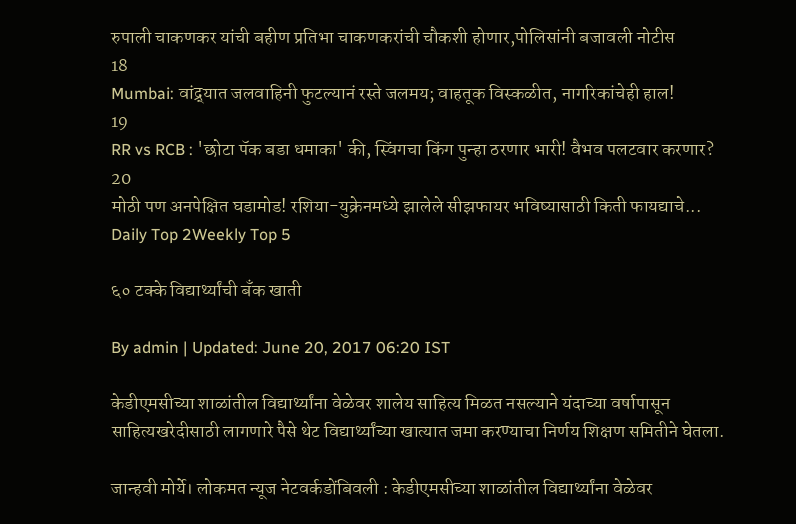रुपाली चाकणकर यांची बहीण प्रतिभा चाकणकरांची चौकशी होणार,पोलिसांनी बजावली नोटीस
18
Mumbai: वांद्र्यात जलवाहिनी फुटल्यानं रस्ते जलमय; वाहतूक विस्कळीत, नागरिकांचेही हाल!
19
RR vs RCB : 'छोटा पॅक बडा धमाका' की, स्विंगचा किंग पुन्हा ठरणार भारी! वैभव पलटवार करणार?
20
मोठी पण अनपेक्षित घडामोड! रशिया-युक्रेनमध्ये झालेले सीझफायर भविष्यासाठी किती फायद्याचे...
Daily Top 2Weekly Top 5

६० टक्के विद्यार्थ्यांची बँक खाती

By admin | Updated: June 20, 2017 06:20 IST

केडीएमसीच्या शाळांतील विद्यार्थ्यांना वेळेवर शालेय साहित्य मिळत नसल्याने यंदाच्या वर्षापासून साहित्यखरेदीसाठी लागणारे पैसे थेट विद्यार्थ्यांच्या खात्यात जमा करण्याचा निर्णय शिक्षण समितीने घेतला.

जान्हवी मोर्ये। लोकमत न्यूज नेटवर्कडोंबिवली : केडीएमसीच्या शाळांतील विद्यार्थ्यांना वेळेवर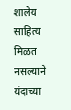शालेय साहित्य मिळत नसल्याने यंदाच्या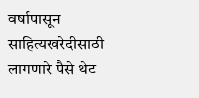वर्षापासून साहित्यखरेदीसाठी लागणारे पैसे थेट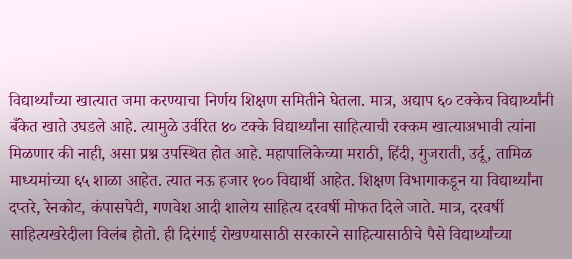विद्यार्थ्यांच्या खात्यात जमा करण्याचा निर्णय शिक्षण समितीने घेतला. मात्र, अद्याप ६० टक्केच विद्यार्थ्यांनी बँकेत खाते उघडले आहे. त्यामुळे उर्वरित ४० टक्के विद्यार्थ्यांना साहित्याची रक्कम खात्याअभावी त्यांना मिळणार की नाही, असा प्रश्न उपस्थित होत आहे. महापालिकेच्या मराठी, हिंदी, गुजराती, उर्दू, तामिळ माध्यमांच्या ६५ शाळा आहेत. त्यात नऊ हजार १०० विद्यार्थी आहेत. शिक्षण विभागाकडून या विद्यार्थ्यांना दप्तरे, रेनकोट, कंपासपेटी, गणवेश आदी शालेय साहित्य दरवर्षी मोफत दिले जाते. मात्र, दरवर्षी साहित्यखरेदीला विलंब होतो. ही दिरंगाई रोखण्यासाठी सरकारने साहित्यासाठीचे पैसे विद्यार्थ्यांच्या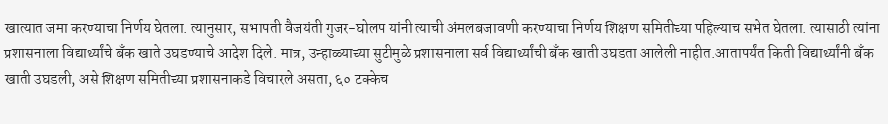खात्यात जमा करण्याचा निर्णय घेतला. त्यानुसार, सभापती वैजयंती गुजर-घोलप यांनी त्याची अंमलबजावणी करण्याचा निर्णय शिक्षण समितीच्या पहिल्याच सभेत घेतला. त्यासाठी त्यांना प्रशासनाला विद्यार्थ्यांचे बँक खाते उघडण्याचे आदेश दिले. मात्र, उन्हाळ्याच्या सुटीमुळे प्रशासनाला सर्व विद्यार्थ्यांची बँक खाती उघडता आलेली नाहीत.आतापर्यंत किती विद्यार्थ्यांनी बँक खाती उघडली, असे शिक्षण समितीच्या प्रशासनाकडे विचारले असता, ६० टक्केच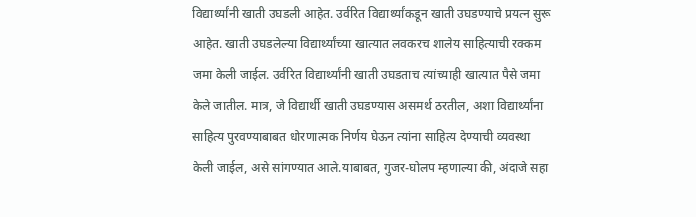विद्यार्थ्यांनी खाती उघडली आहेत. उर्वरित विद्यार्थ्यांकडून खाती उघडण्याचे प्रयत्न सुरू आहेत. खाती उघडलेल्या विद्यार्थ्यांच्या खात्यात लवकरच शालेय साहित्याची रक्कम जमा केली जाईल. उर्वरित विद्यार्थ्यांनी खाती उघडताच त्यांच्याही खात्यात पैसे जमा केले जातील. मात्र, जे विद्यार्थी खाती उघडण्यास असमर्थ ठरतील, अशा विद्यार्थ्यांना साहित्य पुरवण्याबाबत धोरणात्मक निर्णय घेऊन त्यांना साहित्य देण्याची व्यवस्था केली जाईल, असे सांगण्यात आले.याबाबत, गुजर-घोलप म्हणाल्या की, अंदाजे सहा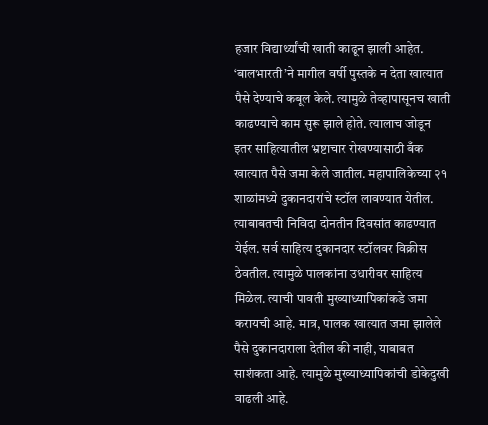हजार विद्यार्थ्यांची खाती काढून झाली आहेत. ‘बालभारती’ने मागील वर्षी पुस्तके न देता खात्यात पैसे देण्याचे कबूल केले. त्यामुळे तेव्हापासूनच खाती काढण्याचे काम सुरू झाले होते. त्यालाच जोडून इतर साहित्यातील भ्रष्टाचार रोखण्यासाठी बँक खात्यात पैसे जमा केले जातील. महापालिकेच्या २१ शाळांमध्ये दुकानदारांचे स्टॉल लावण्यात येतील. त्याबाबतची निविदा दोनतीन दिवसांत काढण्यात येईल. सर्व साहित्य दुकानदार स्टॉलवर विक्रीस ठेवतील. त्यामुळे पालकांना उधारीवर साहित्य मिळेल. त्याची पावती मुख्याध्यापिकांकडे जमा करायची आहे. मात्र, पालक खात्यात जमा झालेले पैसे दुकानदाराला देतील की नाही, याबाबत साशंकता आहे. त्यामुळे मुख्याध्यापिकांची डोकेदुखी वाढली आहे.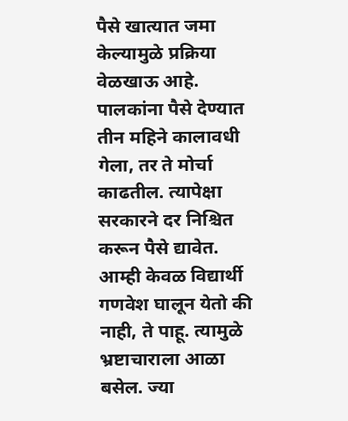पैसे खात्यात जमा केल्यामुळे प्रक्रिया वेळखाऊ आहे. पालकांना पैसे देण्यात तीन महिने कालावधी गेला, तर ते मोर्चा काढतील. त्यापेक्षा सरकारने दर निश्चित करून पैसे द्यावेत. आम्ही केवळ विद्यार्थी गणवेश घालून येतो की नाही, ते पाहू. त्यामुळे भ्रष्टाचाराला आळा बसेल. ज्या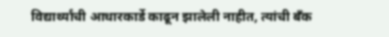विद्यार्थ्यांची आधारकार्डे काढून झालेली नाहीत, त्यांची बँक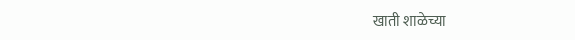खाती शाळेच्या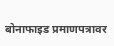बोनाफाइड प्रमाणपत्रावर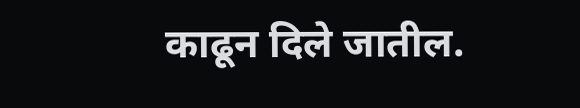काढून दिले जातील.